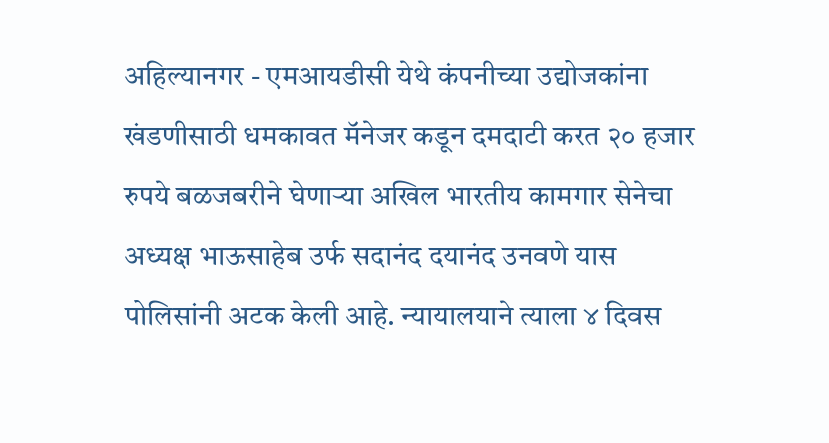अहिल्यानगर - एमआयडीसी येथे कंपनीच्या उद्योजकांना खंडणीसाठी धमकावत मॅनेजर कडून दमदाटी करत २० हजार रुपये बळजबरीने घेणाऱ्या अखिल भारतीय कामगार सेनेचा अध्यक्ष भाऊसाहेब उर्फ सदानंद दयानंद उनवणे यास पोलिसांनी अटक केली आहे. न्यायालयाने त्याला ४ दिवस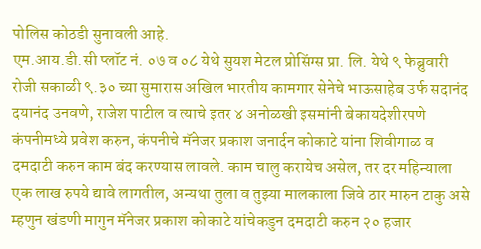पोलिस कोठडी सुनावली आहे.
एम.आय.डी.सी प्लॉट नं. ०७ व ०८ येथे सुयश मेटल प्रोसिंग्स प्रा. लि. येथे ९ फेब्रुवारी रोजी सकाळी ९.३० च्या सुमारास अखिल भारतीय कामगार सेनेचे भाऊसाहेब उर्फ सदानंद दयानंद उनवणे, राजेश पाटील व त्याचे इतर ४ अनोळखी इसमांनी बेकायदेशीरपणे कंपनीमध्ये प्रवेश करुन, कंपनीचे मॅनेजर प्रकाश जनार्दन कोकाटे यांना शिवीगाळ व दमदाटी करुन काम बंद करण्यास लावले. काम चालु करायेच असेल, तर दर महिन्याला एक लाख रुपये द्यावे लागतील, अन्यथा तुला व तुझ्या मालकाला जिवे ठार मारुन टाकु असे म्हणुन खंडणी मागुन मॅनेजर प्रकाश कोकाटे यांचेकडुन दमदाटी करुन २० हजार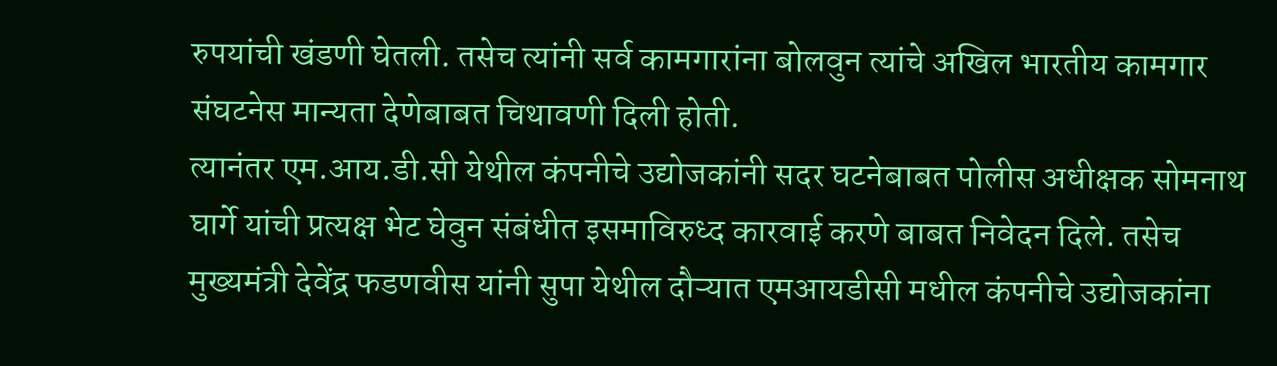रुपयांची खंडणी घेतली. तसेच त्यांनी सर्व कामगारांना बोलवुन त्यांचे अखिल भारतीय कामगार संघटनेस मान्यता देणेबाबत चिथावणी दिली होती.
त्यानंतर एम.आय.डी.सी येथील कंपनीचे उद्योजकांनी सदर घटनेबाबत पोलीस अधीक्षक सोमनाथ घार्गे यांची प्रत्यक्ष भेट घेवुन संबंधीत इसमाविरुध्द कारवाई करणे बाबत निवेदन दिले. तसेच मुख्यमंत्री देवेंद्र फडणवीस यांनी सुपा येथील दौऱ्यात एमआयडीसी मधील कंपनीचे उद्योजकांना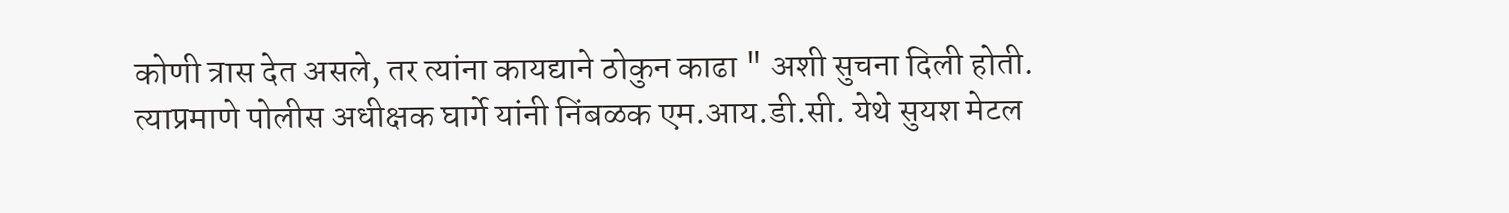कोणी त्रास देत असले, तर त्यांना कायद्याने ठोकुन काढा " अशी सुचना दिली होती.
त्याप्रमाणे पोलीस अधीक्षक घार्गे यांनी निंबळक एम.आय.डी.सी. येथे सुयश मेटल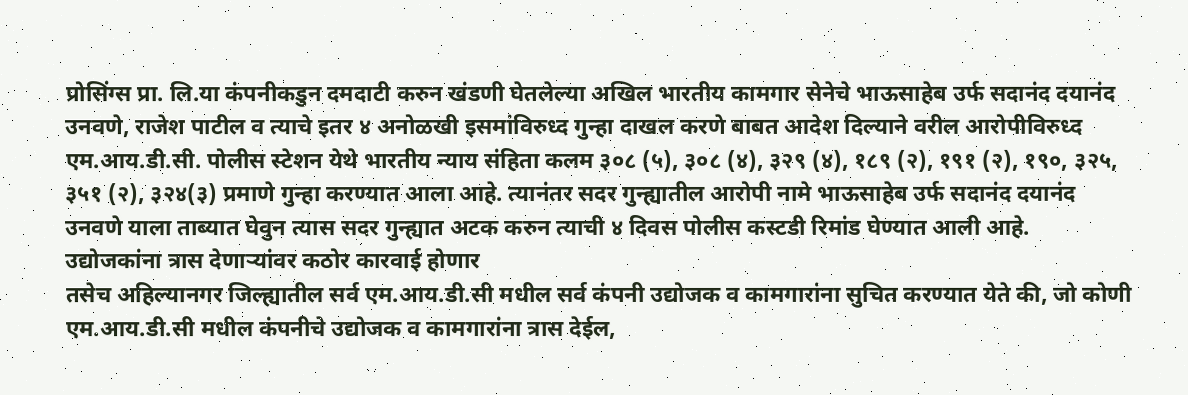प्रोसिंग्स प्रा. लि.या कंपनीकडुन दमदाटी करुन खंडणी घेतलेल्या अखिल भारतीय कामगार सेनेचे भाऊसाहेब उर्फ सदानंद दयानंद उनवणे, राजेश पाटील व त्याचे इतर ४ अनोळखी इसमांविरुध्द गुन्हा दाखल करणे बाबत आदेश दिल्याने वरील आरोपीविरुध्द एम.आय.डी.सी. पोलीस स्टेशन येथे भारतीय न्याय संहिता कलम ३०८ (५), ३०८ (४), ३२९ (४), १८९ (२), १९१ (२), १९०, ३२५, ३५१ (२), ३२४(३) प्रमाणे गुन्हा करण्यात आला आहे. त्यानंतर सदर गुन्ह्यातील आरोपी नामे भाऊसाहेब उर्फ सदानंद दयानंद उनवणे याला ताब्यात घेवुन त्यास सदर गुन्ह्यात अटक करुन त्याची ४ दिवस पोलीस कस्टडी रिमांड घेण्यात आली आहे.
उद्योजकांना त्रास देणाऱ्यांवर कठोर कारवाई होणार
तसेच अहिल्यानगर जिल्ह्यातील सर्व एम.आय.डी.सी मधील सर्व कंपनी उद्योजक व कामगारांना सुचित करण्यात येते की, जो कोणी एम.आय.डी.सी मधील कंपनीचे उद्योजक व कामगारांना त्रास देईल,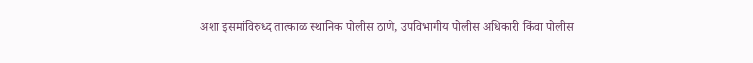अशा इसमांविरुध्द तात्काळ स्थानिक पोलीस ठाणे, उपविभागीय पोलीस अधिकारी किंवा पोलीस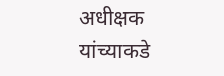अधीक्षक यांच्याकडे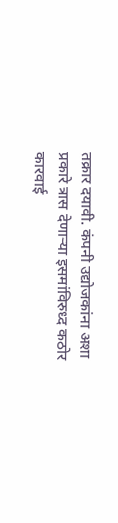तक्रार दयावी. कंपनी उद्योजकांना अशा प्रकारे त्रास देणाऱ्या इसमांविरुध्द कठोर कारवाई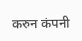करुन कंपनी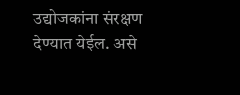उद्योजकांना संरक्षण देण्यात येईल. असे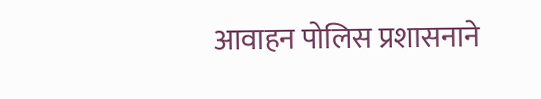आवाहन पोलिस प्रशासनाने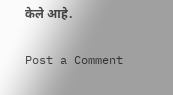केले आहे.

Post a Comment